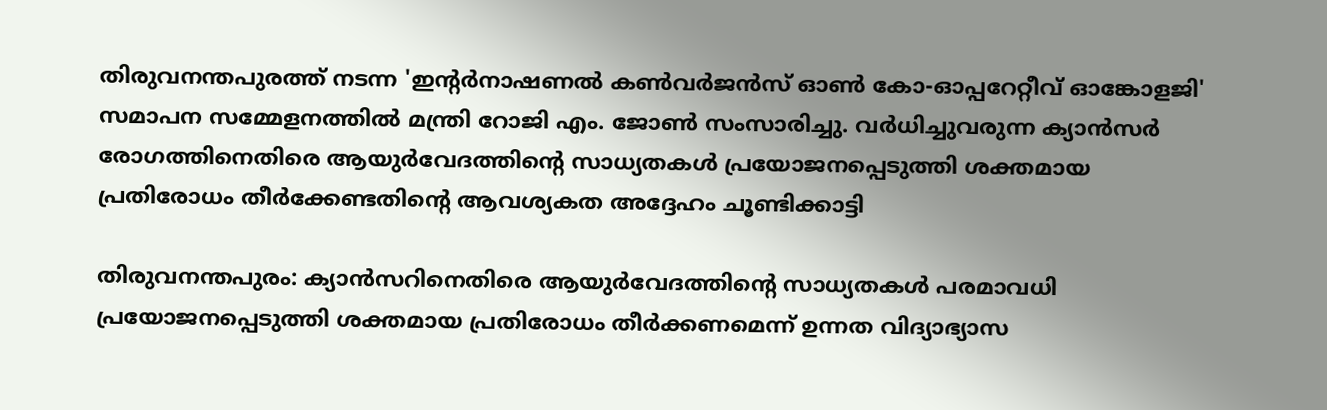തിരുവനന്തപുരത്ത് നടന്ന 'ഇന്റർനാഷണൽ കൺവർജൻസ് ഓൺ കോ-ഓപ്പറേറ്റീവ് ഓങ്കോളജി' സമാപന സമ്മേളനത്തിൽ മന്ത്രി റോജി എം. ജോൺ സംസാരിച്ചു. വർധിച്ചുവരുന്ന ക്യാൻസർ രോഗത്തിനെതിരെ ആയുർവേദത്തിന്റെ സാധ്യതകൾ പ്രയോജനപ്പെടുത്തി ശക്തമായ പ്രതിരോധം തീർക്കേണ്ടതിന്റെ ആവശ്യകത അദ്ദേഹം ചൂണ്ടിക്കാട്ടി

തിരുവനന്തപുരം: ക്യാൻസറിനെതിരെ ആയുർവേദത്തിന്റെ സാധ്യതകൾ പരമാവധി പ്രയോജനപ്പെടുത്തി ശക്തമായ പ്രതിരോധം തീർക്കണമെന്ന് ഉന്നത വിദ്യാഭ്യാസ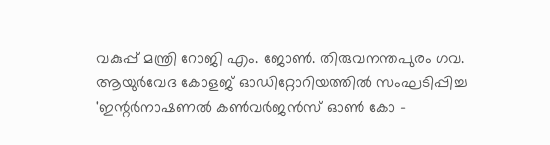വകുപ്പ് മന്ത്രി റോജി എം. ജോൺ. തിരുവനന്തപുരം ഗവ. ആയുർവേദ കോളജ് ഓഡിറ്റോറിയത്തിൽ സംഘടിപ്പിച്ച 'ഇന്റർനാഷണൽ കൺവർജൻസ് ഓൺ കോ -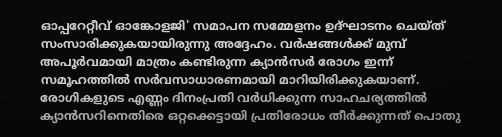ഓപ്പറേറ്റീവ് ഓങ്കോളജി' സമാപന സമ്മേളനം ഉദ്ഘാടനം ചെയ്ത് സംസാരിക്കുകയായിരുന്നു അദ്ദേഹം. വർഷങ്ങൾക്ക് മുമ്പ് അപൂർവമായി മാത്രം കണ്ടിരുന്ന ക്യാൻസർ രോഗം ഇന്ന് സമൂഹത്തിൽ സർവസാധാരണമായി മാറിയിരിക്കുകയാണ്. രോഗികളുടെ എണ്ണം ദിനംപ്രതി വർധിക്കുന്ന സാഹചര്യത്തിൽ ക്യാൻസറിനെതിരെ ഒറ്റക്കെട്ടായി പ്രതിരോധം തീർക്കുന്നത് പൊതു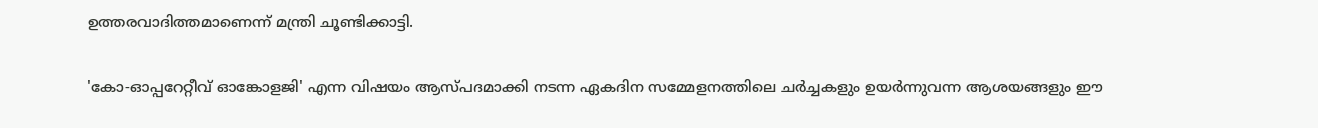ഉത്തരവാദിത്തമാണെന്ന് മന്ത്രി ചൂണ്ടിക്കാട്ടി.

'കോ-ഓപ്പറേറ്റീവ് ഓങ്കോളജി' എന്ന വിഷയം ആസ്പദമാക്കി നടന്ന ഏകദിന സമ്മേളനത്തിലെ ചർച്ചകളും ഉയർന്നുവന്ന ആശയങ്ങളും ഈ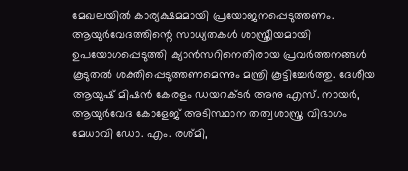മേഖലയിൽ കാര്യക്ഷമമായി പ്രയോജനപ്പെടുത്തണം. ആയുർവേദത്തിന്റെ സാധ്യതകൾ ശാസ്ത്രീയമായി ഉപയോഗപ്പെടുത്തി ക്യാൻസറിനെതിരായ പ്രവർത്തനങ്ങൾ കൂടുതൽ ശക്തിപ്പെടുത്തണമെന്നും മന്ത്രി കൂട്ടിച്ചേർത്തു. ദേശീയ ആയുഷ് മിഷൻ കേരളം ഡയറക്ടർ അനു എസ്. നായർ, ആയുർവേദ കോളേജ് അടിസ്ഥാന തത്വശാസ്ത്ര വിഭാഗം മേധാവി ഡോ. എം. രശ്മി,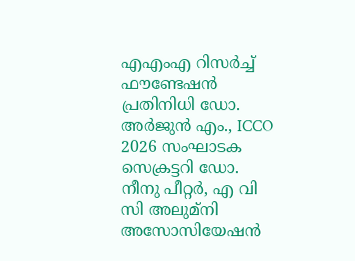എഎംഎ റിസർച്ച് ഫൗണ്ടേഷൻ പ്രതിനിധി ഡോ. അർജുൻ എം., ICCO 2026 സംഘാടക സെക്രട്ടറി ഡോ. നീനു പീറ്റർ, എ വി സി അലുമ്‌നി അസോസിയേഷൻ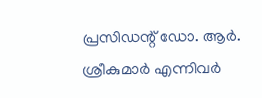പ്രസിഡന്റ് ഡോ. ആർ. ശ്രീകുമാർ എന്നിവർ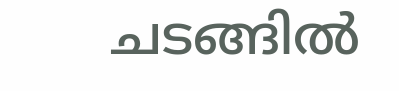ചടങ്ങിൽ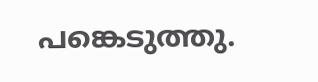പങ്കെടുത്തു.